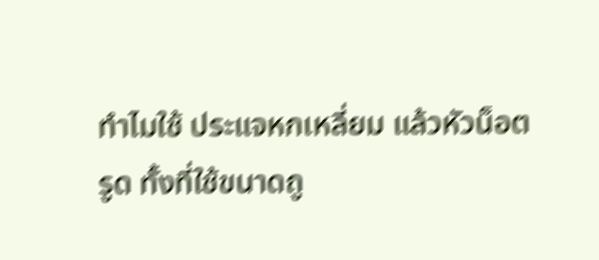ทำไมใช้ ประแจหกเหลี่ยม แล้วหัวน็อตรูด ทั้งที่ใช้ขนาดถู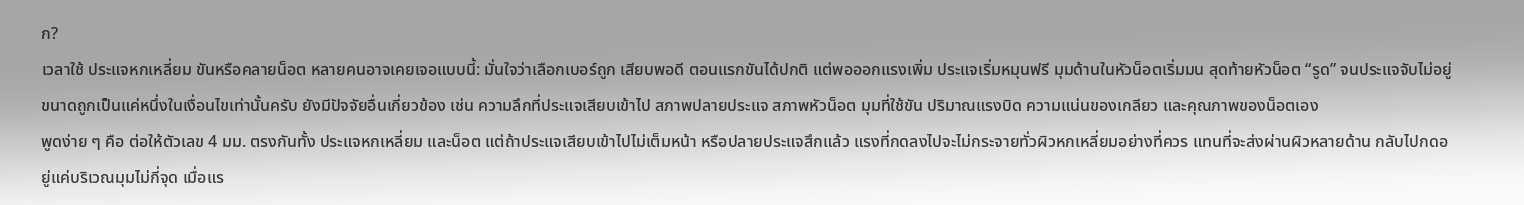ก?
เวลาใช้ ประแจหกเหลี่ยม ขันหรือคลายน็อต หลายคนอาจเคยเจอแบบนี้: มั่นใจว่าเลือกเบอร์ถูก เสียบพอดี ตอนแรกขันได้ปกติ แต่พอออกแรงเพิ่ม ประแจเริ่มหมุนฟรี มุมด้านในหัวน็อตเริ่มมน สุดท้ายหัวน็อต “รูด” จนประแจจับไม่อยู่ ขนาดถูกเป็นแค่หนึ่งในเงื่อนไขเท่านั้นครับ ยังมีปัจจัยอื่นเกี่ยวข้อง เช่น ความลึกที่ประแจเสียบเข้าไป สภาพปลายประแจ สภาพหัวน็อต มุมที่ใช้ขัน ปริมาณแรงบิด ความแน่นของเกลียว และคุณภาพของน็อตเอง
พูดง่าย ๆ คือ ต่อให้ตัวเลข 4 มม. ตรงกันทั้ง ประแจหกเหลี่ยม และน็อต แต่ถ้าประแจเสียบเข้าไปไม่เต็มหน้า หรือปลายประแจสึกแล้ว แรงที่กดลงไปจะไม่กระจายทั่วผิวหกเหลี่ยมอย่างที่ควร แทนที่จะส่งผ่านผิวหลายด้าน กลับไปกดอยู่แค่บริเวณมุมไม่กี่จุด เมื่อแร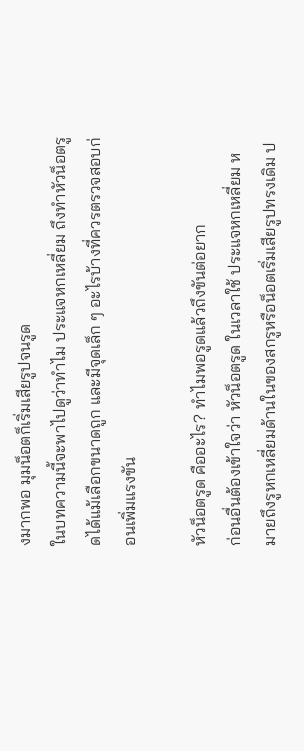งมากพอ มุมน็อตก็เริ่มเสียรูปจนรูด
ในบทความนี้จะพาไปดูว่าทำไม ประแจหกเหลี่ยม ถึงทำหัวน็อตรูดได้แม้เลือกขนาดถูก และมีจุดเล็ก ๆ อะไรบ้างที่ควรตรวจสอบก่อนเพิ่มแรงขัน

หัวน็อตรูด คืออะไร? ทำไมพอรูดแล้วถึงขันต่อยาก
ก่อนอื่นต้องเข้าใจว่า หัวน็อตรูด ในเวลาใช้ ประแจหกเหลี่ยม หมายถึงรูหกเหลี่ยมด้านในของสกรูหรือน็อตเริ่มเสียรูปทรงเดิม ป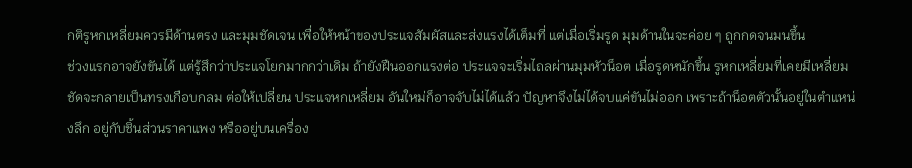กติรูหกเหลี่ยมควรมีด้านตรง และมุมชัดเจน เพื่อให้หน้าของประแจสัมผัสและส่งแรงได้เต็มที่ แต่เมื่อเริ่มรูด มุมด้านในจะค่อย ๆ ถูกกดจนมนขึ้น
ช่วงแรกอาจยังขันได้ แต่รู้สึกว่าประแจโยกมากกว่าเดิม ถ้ายังฝืนออกแรงต่อ ประแจจะเริ่มไถลผ่านมุมหัวน็อต เมื่อรูดหนักขึ้น รูหกเหลี่ยมที่เคยมีเหลี่ยมชัดจะกลายเป็นทรงเกือบกลม ต่อให้เปลี่ยน ประแจหกเหลี่ยม อันใหม่ก็อาจจับไม่ได้แล้ว ปัญหาจึงไม่ได้จบแค่ขันไม่ออก เพราะถ้าน็อตตัวนั้นอยู่ในตำแหน่งลึก อยู่กับชิ้นส่วนราคาแพง หรืออยู่บนเครื่อง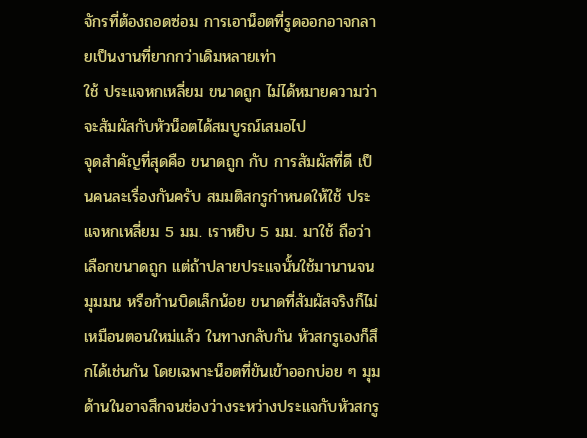จักรที่ต้องถอดซ่อม การเอาน็อตที่รูดออกอาจกลายเป็นงานที่ยากกว่าเดิมหลายเท่า
ใช้ ประแจหกเหลี่ยม ขนาดถูก ไม่ได้หมายความว่าจะสัมผัสกับหัวน็อตได้สมบูรณ์เสมอไป
จุดสำคัญที่สุดคือ ขนาดถูก กับ การสัมผัสที่ดี เป็นคนละเรื่องกันครับ สมมติสกรูกำหนดให้ใช้ ประแจหกเหลี่ยม 5 มม. เราหยิบ 5 มม. มาใช้ ถือว่าเลือกขนาดถูก แต่ถ้าปลายประแจนั้นใช้มานานจนมุมมน หรือก้านบิดเล็กน้อย ขนาดที่สัมผัสจริงก็ไม่เหมือนตอนใหม่แล้ว ในทางกลับกัน หัวสกรูเองก็สึกได้เช่นกัน โดยเฉพาะน็อตที่ขันเข้าออกบ่อย ๆ มุมด้านในอาจสึกจนช่องว่างระหว่างประแจกับหัวสกรู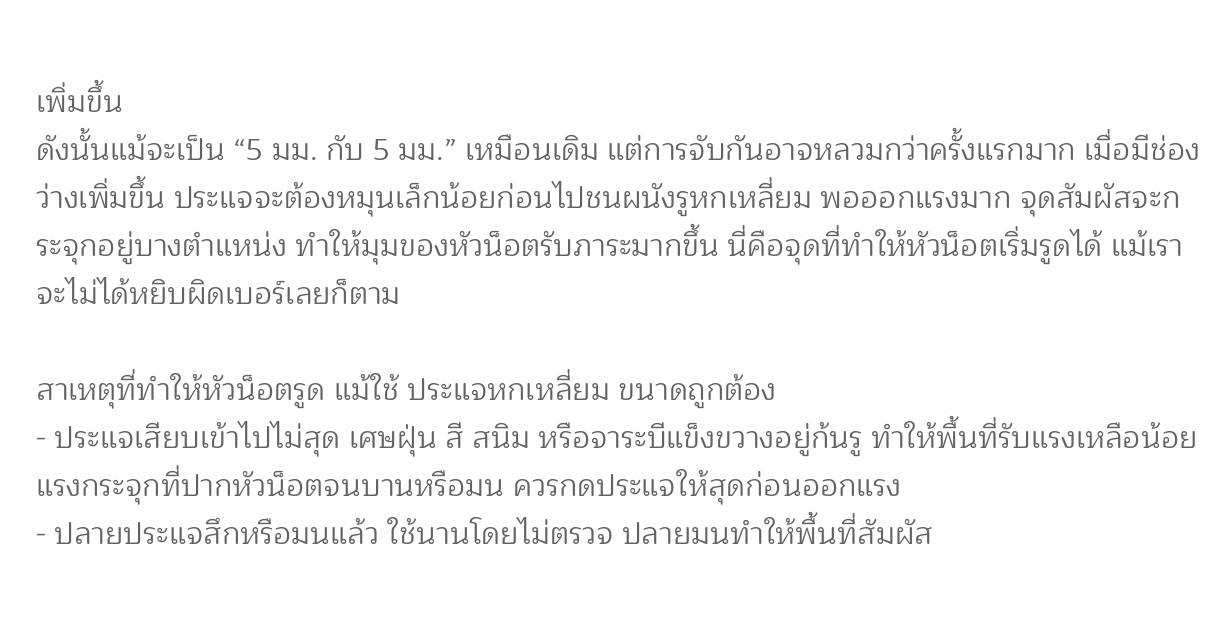เพิ่มขึ้น
ดังนั้นแม้จะเป็น “5 มม. กับ 5 มม.” เหมือนเดิม แต่การจับกันอาจหลวมกว่าครั้งแรกมาก เมื่อมีช่องว่างเพิ่มขึ้น ประแจจะต้องหมุนเล็กน้อยก่อนไปชนผนังรูหกเหลี่ยม พอออกแรงมาก จุดสัมผัสจะกระจุกอยู่บางตำแหน่ง ทำให้มุมของหัวน็อตรับภาระมากขึ้น นี่คือจุดที่ทำให้หัวน็อตเริ่มรูดได้ แม้เราจะไม่ได้หยิบผิดเบอร์เลยก็ตาม

สาเหตุที่ทำให้หัวน็อตรูด แม้ใช้ ประแจหกเหลี่ยม ขนาดถูกต้อง
- ประแจเสียบเข้าไปไม่สุด เศษฝุ่น สี สนิม หรือจาระบีแข็งขวางอยู่ก้นรู ทำให้พื้นที่รับแรงเหลือน้อย แรงกระจุกที่ปากหัวน็อตจนบานหรือมน ควรกดประแจให้สุดก่อนออกแรง
- ปลายประแจสึกหรือมนแล้ว ใช้นานโดยไม่ตรวจ ปลายมนทำให้พื้นที่สัมผัส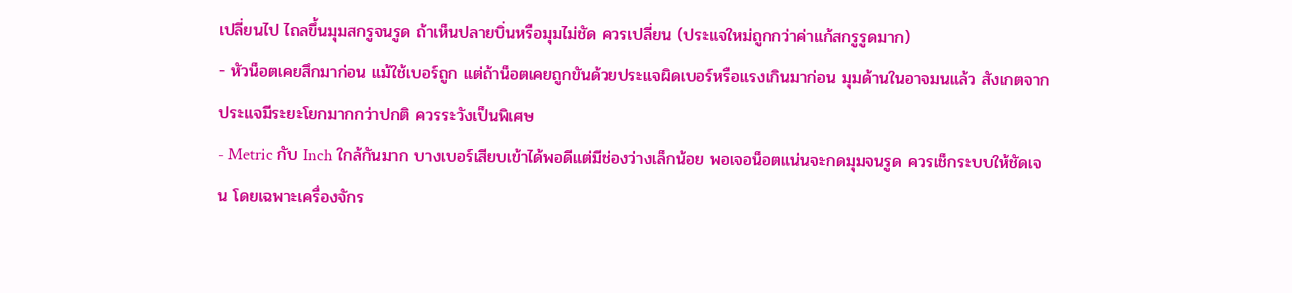เปลี่ยนไป ไถลขึ้นมุมสกรูจนรูด ถ้าเห็นปลายบิ่นหรือมุมไม่ชัด ควรเปลี่ยน (ประแจใหม่ถูกกว่าค่าแก้สกรูรูดมาก)
- หัวน็อตเคยสึกมาก่อน แม้ใช้เบอร์ถูก แต่ถ้าน็อตเคยถูกขันด้วยประแจผิดเบอร์หรือแรงเกินมาก่อน มุมด้านในอาจมนแล้ว สังเกตจากประแจมีระยะโยกมากกว่าปกติ ควรระวังเป็นพิเศษ
- Metric กับ Inch ใกล้กันมาก บางเบอร์เสียบเข้าได้พอดีแต่มีช่องว่างเล็กน้อย พอเจอน็อตแน่นจะกดมุมจนรูด ควรเช็กระบบให้ชัดเจน โดยเฉพาะเครื่องจักร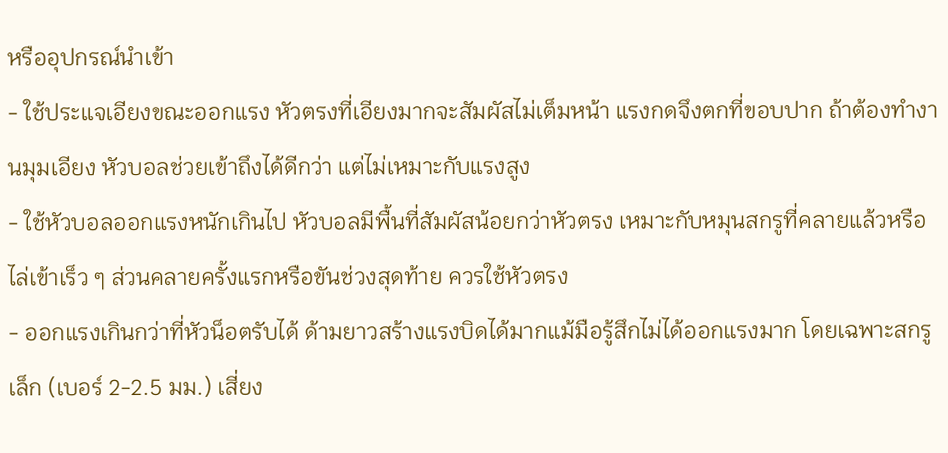หรืออุปกรณ์นำเข้า
- ใช้ประแจเอียงขณะออกแรง หัวตรงที่เอียงมากจะสัมผัสไม่เต็มหน้า แรงกดจึงตกที่ขอบปาก ถ้าต้องทำงานมุมเอียง หัวบอลช่วยเข้าถึงได้ดีกว่า แต่ไม่เหมาะกับแรงสูง
- ใช้หัวบอลออกแรงหนักเกินไป หัวบอลมีพื้นที่สัมผัสน้อยกว่าหัวตรง เหมาะกับหมุนสกรูที่คลายแล้วหรือไล่เข้าเร็ว ๆ ส่วนคลายครั้งแรกหรือขันช่วงสุดท้าย ควรใช้หัวตรง
- ออกแรงเกินกว่าที่หัวน็อตรับได้ ด้ามยาวสร้างแรงบิดได้มากแม้มือรู้สึกไม่ได้ออกแรงมาก โดยเฉพาะสกรูเล็ก (เบอร์ 2-2.5 มม.) เสี่ยง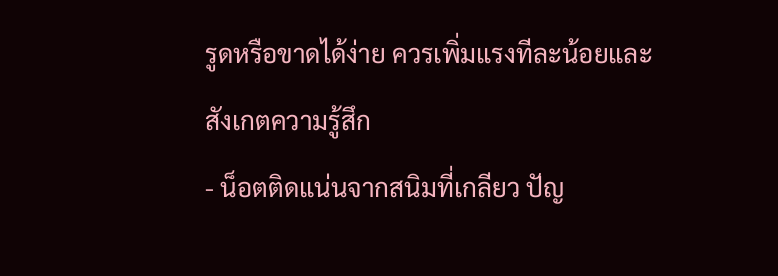รูดหรือขาดได้ง่าย ควรเพิ่มแรงทีละน้อยและสังเกตความรู้สึก
- น็อตติดแน่นจากสนิมที่เกลียว ปัญ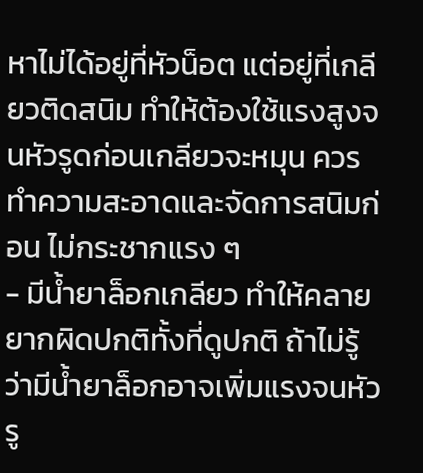หาไม่ได้อยู่ที่หัวน็อต แต่อยู่ที่เกลียวติดสนิม ทำให้ต้องใช้แรงสูงจนหัวรูดก่อนเกลียวจะหมุน ควรทำความสะอาดและจัดการสนิมก่อน ไม่กระชากแรง ๆ
- มีน้ำยาล็อกเกลียว ทำให้คลายยากผิดปกติทั้งที่ดูปกติ ถ้าไม่รู้ว่ามีน้ำยาล็อกอาจเพิ่มแรงจนหัวรู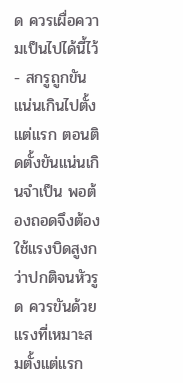ด ควรเผื่อความเป็นไปได้นี้ไว้
- สกรูถูกขันแน่นเกินไปตั้งแต่แรก ตอนติดตั้งขันแน่นเกินจำเป็น พอต้องถอดจึงต้องใช้แรงบิดสูงกว่าปกติจนหัวรูด ควรขันด้วยแรงที่เหมาะสมตั้งแต่แรก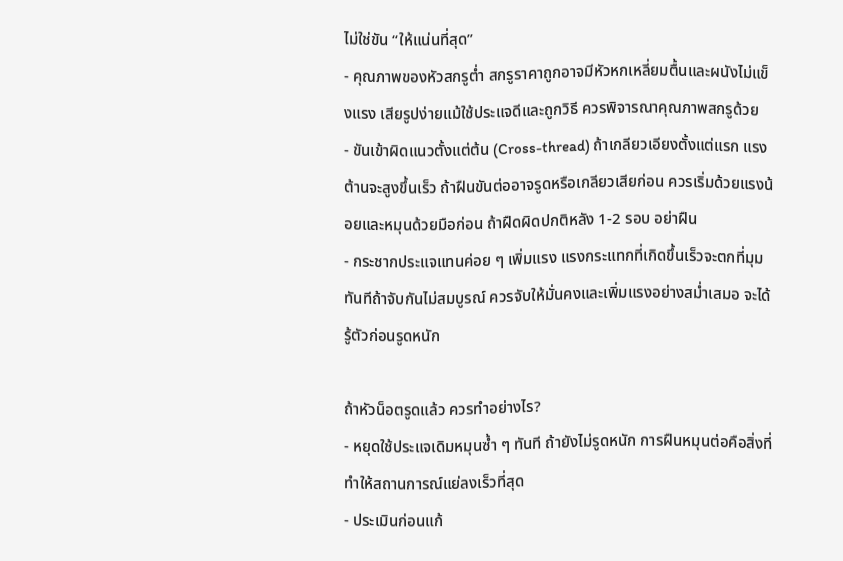ไม่ใช่ขัน “ให้แน่นที่สุด”
- คุณภาพของหัวสกรูต่ำ สกรูราคาถูกอาจมีหัวหกเหลี่ยมตื้นและผนังไม่แข็งแรง เสียรูปง่ายแม้ใช้ประแจดีและถูกวิธี ควรพิจารณาคุณภาพสกรูด้วย
- ขันเข้าผิดแนวตั้งแต่ต้น (Cross-thread) ถ้าเกลียวเอียงตั้งแต่แรก แรงต้านจะสูงขึ้นเร็ว ถ้าฝืนขันต่ออาจรูดหรือเกลียวเสียก่อน ควรเริ่มด้วยแรงน้อยและหมุนด้วยมือก่อน ถ้าฝืดผิดปกติหลัง 1-2 รอบ อย่าฝืน
- กระชากประแจแทนค่อย ๆ เพิ่มแรง แรงกระแทกที่เกิดขึ้นเร็วจะตกที่มุมทันทีถ้าจับกันไม่สมบูรณ์ ควรจับให้มั่นคงและเพิ่มแรงอย่างสม่ำเสมอ จะได้รู้ตัวก่อนรูดหนัก

ถ้าหัวน็อตรูดแล้ว ควรทำอย่างไร?
- หยุดใช้ประแจเดิมหมุนซ้ำ ๆ ทันที ถ้ายังไม่รูดหนัก การฝืนหมุนต่อคือสิ่งที่ทำให้สถานการณ์แย่ลงเร็วที่สุด
- ประเมินก่อนแก้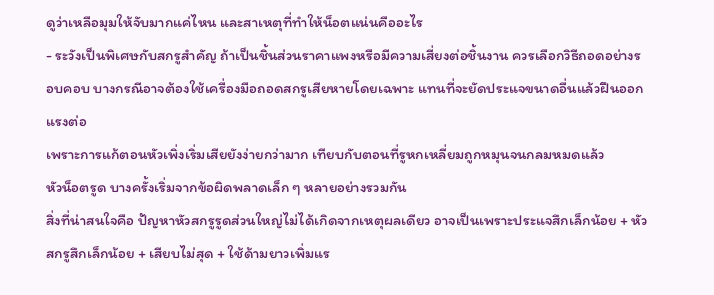ดูว่าเหลือมุมให้จับมากแค่ไหน และสาเหตุที่ทำให้น็อตแน่นคืออะไร
- ระวังเป็นพิเศษกับสกรูสำคัญ ถ้าเป็นชิ้นส่วนราคาแพงหรือมีความเสี่ยงต่อชิ้นงาน ควรเลือกวิธีถอดอย่างรอบคอบ บางกรณีอาจต้องใช้เครื่องมือถอดสกรูเสียหายโดยเฉพาะ แทนที่จะยัดประแจขนาดอื่นแล้วฝืนออกแรงต่อ
เพราะการแก้ตอนหัวเพิ่งเริ่มเสียยังง่ายกว่ามาก เทียบกับตอนที่รูหกเหลี่ยมถูกหมุนจนกลมหมดแล้ว
หัวน็อตรูด บางครั้งเริ่มจากข้อผิดพลาดเล็ก ๆ หลายอย่างรวมกัน
สิ่งที่น่าสนใจคือ ปัญหาหัวสกรูรูดส่วนใหญ่ไม่ได้เกิดจากเหตุผลเดียว อาจเป็นเพราะประแจสึกเล็กน้อย + หัวสกรูสึกเล็กน้อย + เสียบไม่สุด + ใช้ด้ามยาวเพิ่มแร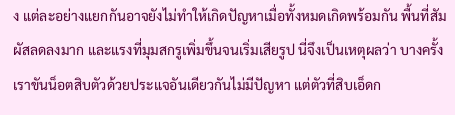ง แต่ละอย่างแยกกันอาจยังไม่ทำให้เกิดปัญหาเมื่อทั้งหมดเกิดพร้อมกัน พื้นที่สัมผัสลดลงมาก และแรงที่มุมสกรูเพิ่มขึ้นจนเริ่มเสียรูป นี่จึงเป็นเหตุผลว่า บางครั้งเราขันน็อตสิบตัวด้วยประแจอันเดียวกันไม่มีปัญหา แต่ตัวที่สิบเอ็ดก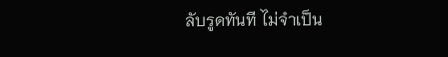ลับรูดทันที ไม่จำเป็น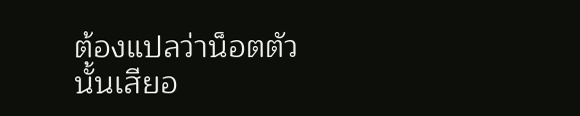ต้องแปลว่าน็อตตัวนั้นเสียอ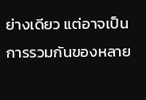ย่างเดียว แต่อาจเป็นการรวมกันของหลาย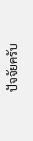ปัจจัยครับ